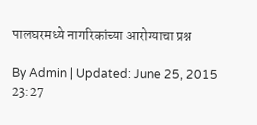पालघरमध्ये नागरिकांच्या आरोग्याचा प्रश्न

By Admin | Updated: June 25, 2015 23:27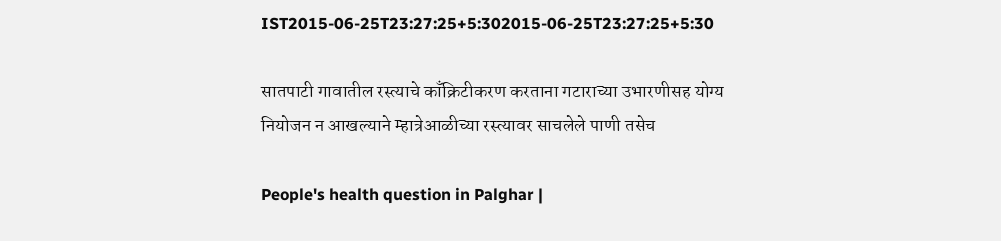IST2015-06-25T23:27:25+5:302015-06-25T23:27:25+5:30

सातपाटी गावातील रस्त्याचे काँक्रिटीकरण करताना गटाराच्या उभारणीसह योग्य नियोजन न आखल्याने म्हात्रेआळीच्या रस्त्यावर साचलेले पाणी तसेच

People's health question in Palghar |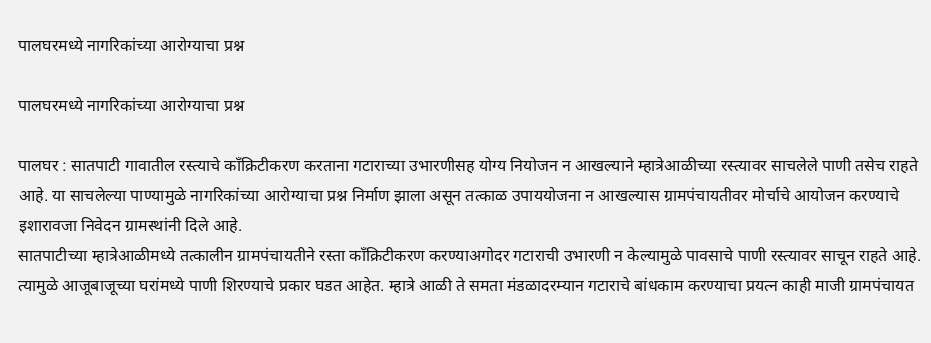पालघरमध्ये नागरिकांच्या आरोग्याचा प्रश्न

पालघरमध्ये नागरिकांच्या आरोग्याचा प्रश्न

पालघर : सातपाटी गावातील रस्त्याचे काँक्रिटीकरण करताना गटाराच्या उभारणीसह योग्य नियोजन न आखल्याने म्हात्रेआळीच्या रस्त्यावर साचलेले पाणी तसेच राहते आहे. या साचलेल्या पाण्यामुळे नागरिकांच्या आरोग्याचा प्रश्न निर्माण झाला असून तत्काळ उपाययोजना न आखल्यास ग्रामपंचायतीवर मोर्चाचे आयोजन करण्याचे इशारावजा निवेदन ग्रामस्थांनी दिले आहे.
सातपाटीच्या म्हात्रेआळीमध्ये तत्कालीन ग्रामपंचायतीने रस्ता काँक्रिटीकरण करण्याअगोदर गटाराची उभारणी न केल्यामुळे पावसाचे पाणी रस्त्यावर साचून राहते आहे. त्यामुळे आजूबाजूच्या घरांमध्ये पाणी शिरण्याचे प्रकार घडत आहेत. म्हात्रे आळी ते समता मंडळादरम्यान गटाराचे बांधकाम करण्याचा प्रयत्न काही माजी ग्रामपंचायत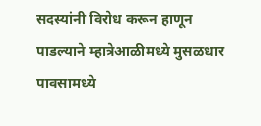सदस्यांनी विरोध करून हाणून पाडल्याने म्हात्रेआळीमध्ये मुसळधार पावसामध्ये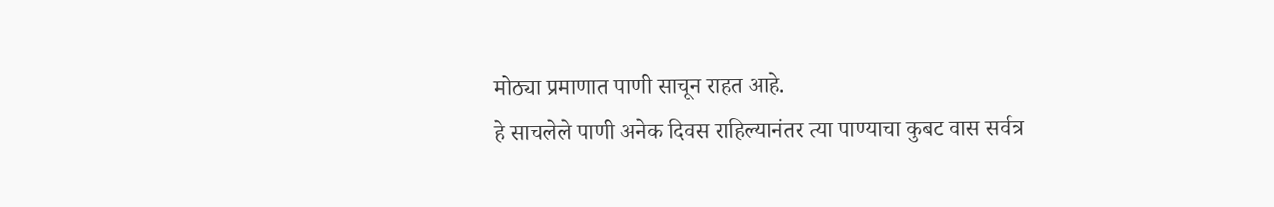मोठ्या प्रमाणात पाणी साचून राहत आहे.
हे साचलेले पाणी अनेक दिवस राहिल्यानंतर त्या पाण्याचा कुबट वास सर्वत्र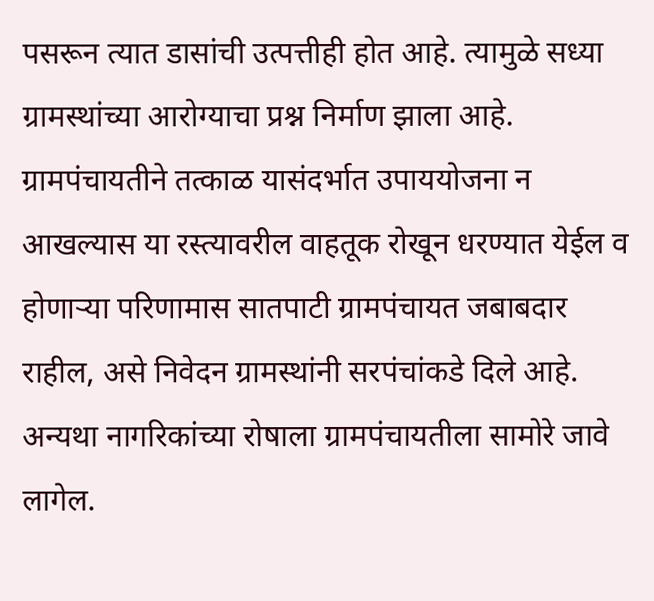पसरून त्यात डासांची उत्पत्तीही होत आहे. त्यामुळे सध्या ग्रामस्थांच्या आरोग्याचा प्रश्न निर्माण झाला आहे. ग्रामपंचायतीने तत्काळ यासंदर्भात उपाययोजना न आखल्यास या रस्त्यावरील वाहतूक रोखून धरण्यात येईल व होणाऱ्या परिणामास सातपाटी ग्रामपंचायत जबाबदार राहील, असे निवेदन ग्रामस्थांनी सरपंचांकडे दिले आहे. अन्यथा नागरिकांच्या रोषाला ग्रामपंचायतीला सामोरे जावे लागेल.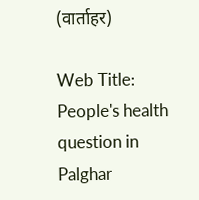(वार्ताहर)

Web Title: People's health question in Palghar